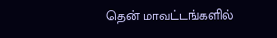தென் மாவட்டங்களில்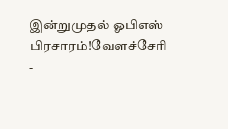இன்றுமுதல் ஓபிஎஸ் பிரசாரம்!வேளச்சேரி -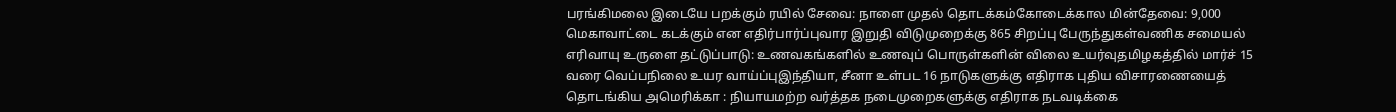பரங்கிமலை இடையே பறக்கும் ரயில் சேவை: நாளை முதல் தொடக்கம்கோடைக்கால மின்தேவை: 9,000 மெகாவாட்டை கடக்கும் என எதிர்பார்ப்புவார இறுதி விடுமுறைக்கு 865 சிறப்பு பேருந்துகள்வணிக சமையல் எரிவாயு உருளை தட்டுப்பாடு: உணவகங்களில் உணவுப் பொருள்களின் விலை உயர்வுதமிழகத்தில் மார்ச் 15 வரை வெப்பநிலை உயர வாய்ப்புஇந்தியா, சீனா உள்பட 16 நாடுகளுக்கு எதிராக புதிய விசாரணையைத் தொடங்கிய அமெரிக்கா : நியாயமற்ற வர்த்தக நடைமுறைகளுக்கு எதிராக நடவடிக்கை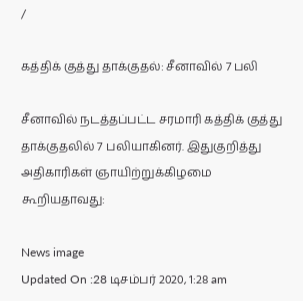/

கத்திக் குத்து தாக்குதல்: சீனாவில் 7 பலி

சீனாவில் நடத்தப்பட்ட சரமாரி கத்திக் குத்து தாக்குதலில் 7 பலியாகினர். இதுகுறித்து அதிகாரிகள் ஞாயிற்றுக்கிழமை கூறியதாவது:

News image
Updated On :28 டிசம்பர் 2020, 1:28 am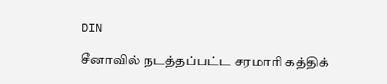DIN

சீனாவில் நடத்தப்பட்ட சரமாரி கத்திக்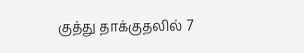குத்து தாக்குதலில் 7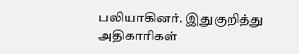பலியாகினர். இதுகுறித்து அதிகாரிகள்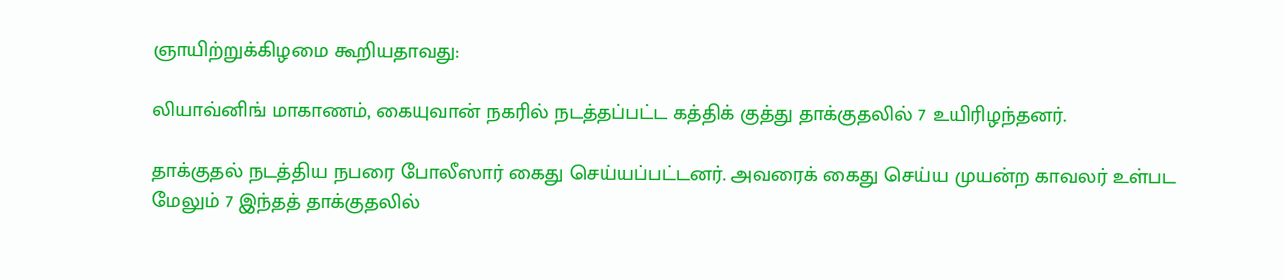ஞாயிற்றுக்கிழமை கூறியதாவது:

லியாவ்னிங் மாகாணம், கையுவான் நகரில் நடத்தப்பட்ட கத்திக் குத்து தாக்குதலில் 7 உயிரிழந்தனர்.

தாக்குதல் நடத்திய நபரை போலீஸார் கைது செய்யப்பட்டனர். அவரைக் கைது செய்ய முயன்ற காவலர் உள்பட மேலும் 7 இந்தத் தாக்குதலில்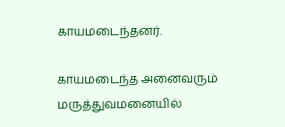காயமடைந்தனர்.

காயமடைந்த அனைவரும் மருத்துவமனையில்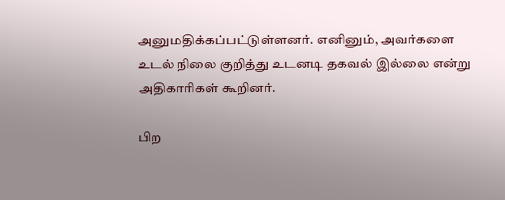அனுமதிக்கப்பட்டுள்ளனர். எனினும், அவர்களை உடல் நிலை குறித்து உடனடி தகவல் இல்லை என்று அதிகாரிகள் கூறினர்.

பிற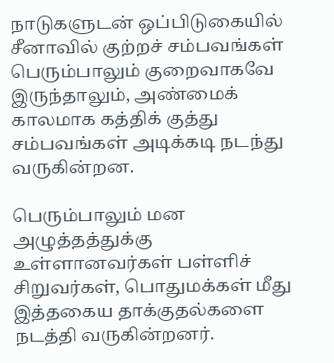நாடுகளுடன் ஒப்பிடுகையில் சீனாவில் குற்றச் சம்பவங்கள் பெரும்பாலும் குறைவாகவே இருந்தாலும், அண்மைக் காலமாக கத்திக் குத்து சம்பவங்கள் அடிக்கடி நடந்து வருகின்றன.

பெரும்பாலும் மன அழுத்தத்துக்கு உள்ளானவர்கள் பள்ளிச் சிறுவர்கள், பொதுமக்கள் மீது இத்தகைய தாக்குதல்களை நடத்தி வருகின்றனர்.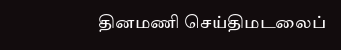தினமணி செய்திமடலைப்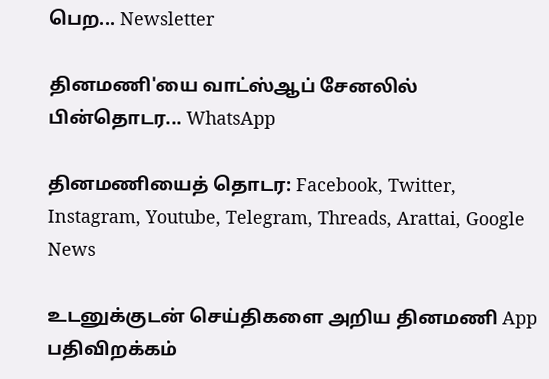பெற... Newsletter

தினமணி'யை வாட்ஸ்ஆப் சேனலில் பின்தொடர... WhatsApp

தினமணியைத் தொடர: Facebook, Twitter, Instagram, Youtube, Telegram, Threads, Arattai, Google News

உடனுக்குடன் செய்திகளை அறிய தினமணி App பதிவிறக்கம்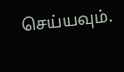செய்யவும்.